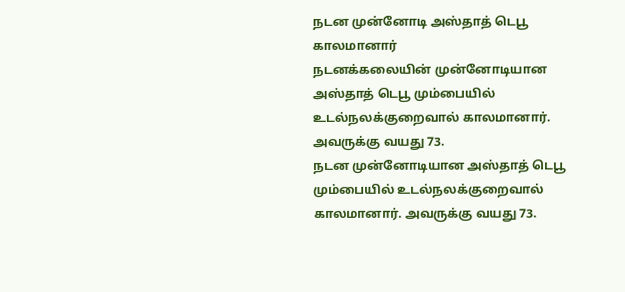நடன முன்னோடி அஸ்தாத் டெபூ காலமானார்
நடனக்கலையின் முன்னோடியான அஸ்தாத் டெபூ மும்பையில் உடல்நலக்குறைவால் காலமானார். அவருக்கு வயது 73.
நடன முன்னோடியான அஸ்தாத் டெபூ மும்பையில் உடல்நலக்குறைவால் காலமானார். அவருக்கு வயது 73.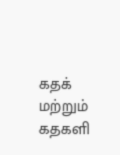கதக் மற்றும் கதகளி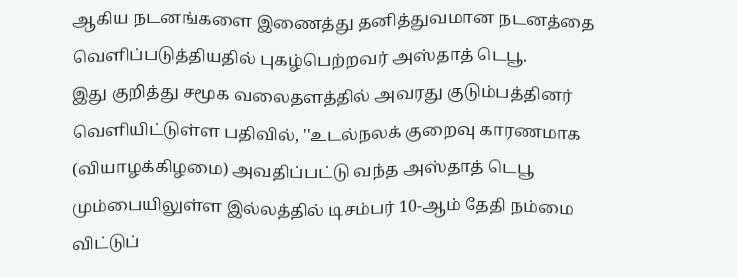ஆகிய நடனங்களை இணைத்து தனித்துவமான நடனத்தை வெளிப்படுத்தியதில் புகழ்பெற்றவர் அஸ்தாத் டெபூ.
இது குறித்து சமூக வலைதளத்தில் அவரது குடும்பத்தினர் வெளியிட்டுள்ள பதிவில், ''உடல்நலக் குறைவு காரணமாக (வியாழக்கிழமை) அவதிப்பட்டு வந்த அஸ்தாத் டெபூ மும்பையிலுள்ள இல்லத்தில் டிசம்பர் 10-ஆம் தேதி நம்மை விட்டுப்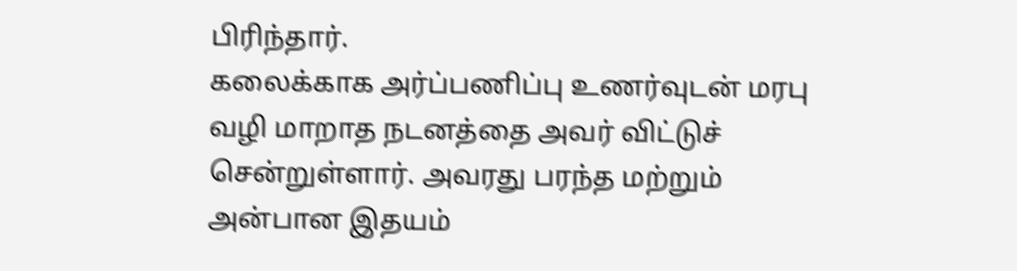பிரிந்தார்.
கலைக்காக அர்ப்பணிப்பு உணர்வுடன் மரபு வழி மாறாத நடனத்தை அவர் விட்டுச் சென்றுள்ளார். அவரது பரந்த மற்றும் அன்பான இதயம்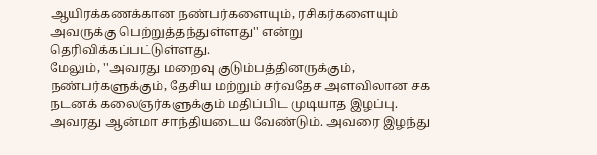ஆயிரக்கணக்கான நண்பர்களையும், ரசிகர்களையும் அவருக்கு பெற்றுத்தந்துள்ளது'' என்று தெரிவிக்கப்பட்டுள்ளது.
மேலும், ''அவரது மறைவு குடும்பத்தினருக்கும், நண்பர்களுக்கும், தேசிய மற்றும் சர்வதேச அளவிலான சக நடனக் கலைஞர்களுக்கும் மதிப்பிட முடியாத இழப்பு. அவரது ஆன்மா சாந்தியடைய வேண்டும். அவரை இழந்து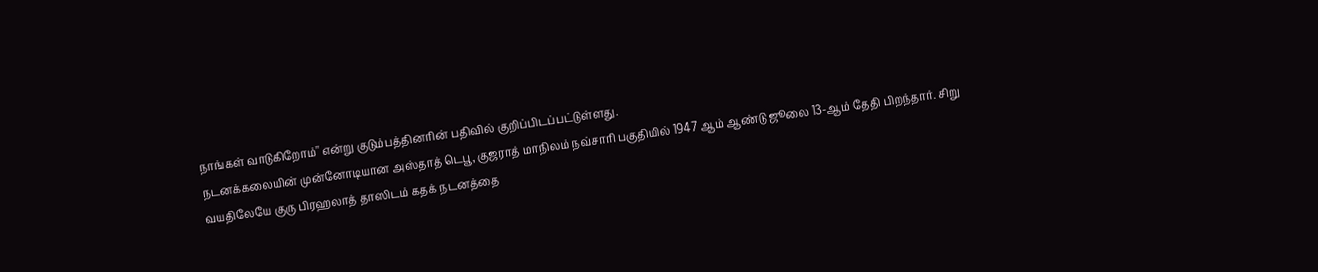நாங்கள் வாடுகிறோம்'' என்று குடும்பத்தினரின் பதிவில் குறிப்பிடப்பட்டுள்ளது.
நடனக்கலையின் முன்னோடியான அஸ்தாத் டெபூ, குஜராத் மாநிலம் நவ்சாரி பகுதியில் 1947 ஆம் ஆண்டு ஜூலை 13-ஆம் தேதி பிறந்தார். சிறு வயதிலேயே குரு பிரஹலாத் தாஸிடம் கதக் நடனத்தை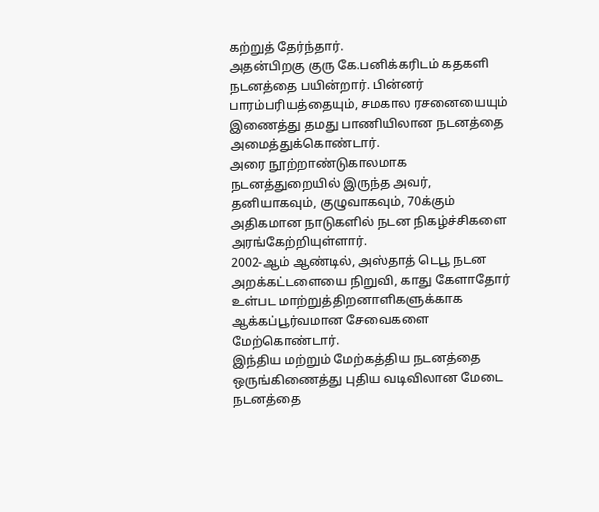கற்றுத் தேர்ந்தார்.
அதன்பிறகு குரு கே.பனிக்கரிடம் கதகளி நடனத்தை பயின்றார். பின்னர் பாரம்பரியத்தையும், சமகால ரசனையையும் இணைத்து தமது பாணியிலான நடனத்தை அமைத்துக்கொண்டார்.
அரை நூற்றாண்டுகாலமாக நடனத்துறையில் இருந்த அவர், தனியாகவும், குழுவாகவும், 70க்கும் அதிகமான நாடுகளில் நடன நிகழ்ச்சிகளை அரங்கேற்றியுள்ளார்.
2002-ஆம் ஆண்டில், அஸ்தாத் டெபூ நடன அறக்கட்டளையை நிறுவி, காது கேளாதோர் உள்பட மாற்றுத்திறனாளிகளுக்காக ஆக்கப்பூர்வமான சேவைகளை மேற்கொண்டார்.
இந்திய மற்றும் மேற்கத்திய நடனத்தை ஒருங்கிணைத்து புதிய வடிவிலான மேடை நடனத்தை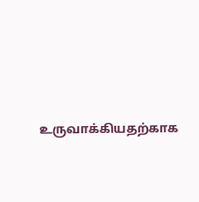உருவாக்கியதற்காக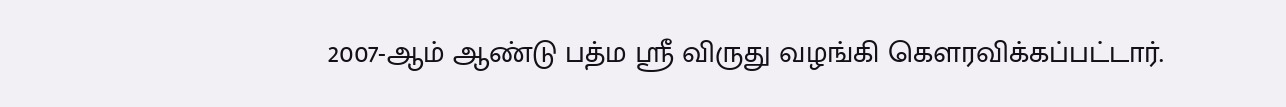2007-ஆம் ஆண்டு பத்ம ஸ்ரீ விருது வழங்கி கெளரவிக்கப்பட்டார்.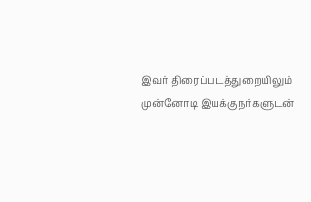இவர் திரைப்படத்துறையிலும் முன்னோடி இயக்குநர்களுடன்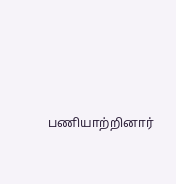பணியாற்றினார்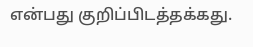என்பது குறிப்பிடத்தக்கது.